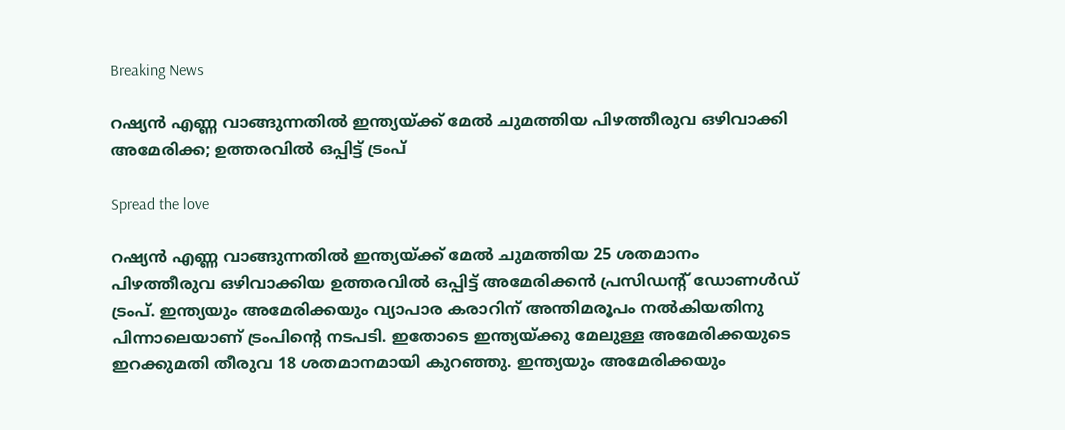Breaking News

റഷ്യൻ എണ്ണ വാങ്ങുന്നതിൽ ഇന്ത്യയ്ക്ക് മേൽ ചുമത്തിയ പിഴത്തീരുവ ഒഴിവാക്കി അമേരിക്ക; ഉത്തരവിൽ ഒപ്പിട്ട് ട്രംപ്

Spread the love

റഷ്യൻ എണ്ണ വാങ്ങുന്നതിൽ ഇന്ത്യയ്ക്ക് മേൽ ചുമത്തിയ 25 ശതമാനം പിഴത്തീരുവ ഒഴിവാക്കിയ ഉത്തരവിൽ ഒപ്പിട്ട് അമേരിക്കൻ പ്രസിഡന്റ് ഡോണൾഡ് ട്രംപ്. ഇന്ത്യയും അമേരിക്കയും വ്യാപാര കരാറിന് അന്തിമരൂപം നൽകിയതിനു പിന്നാലെയാണ് ട്രംപിന്റെ നടപടി. ഇതോടെ ഇന്ത്യയ്ക്കു മേലുള്ള അമേരിക്കയുടെ ഇറക്കുമതി തീരുവ 18 ശതമാനമായി കുറഞ്ഞു. ഇന്ത്യയും അമേരിക്കയും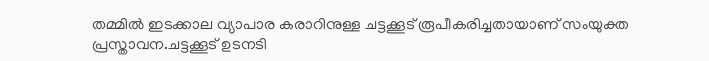തമ്മിൽ ഇടക്കാല വ്യാപാര കരാറിനുള്ള ചട്ടക്കൂട് രൂപീകരിച്ചതായാണ് സംയുക്ത പ്രസ്താവന.ചട്ടക്കൂട് ഉടനടി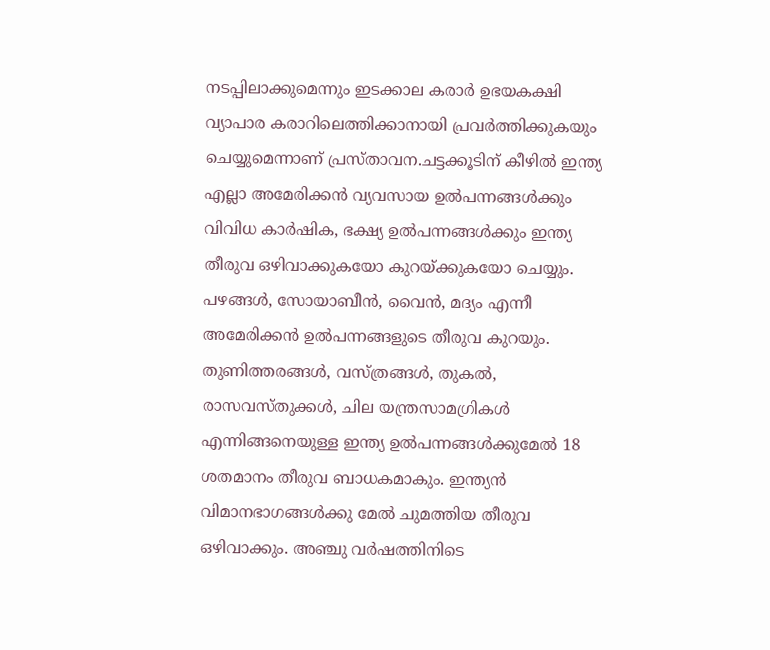നടപ്പിലാക്കുമെന്നും ഇടക്കാല കരാർ ഉഭയകക്ഷി വ്യാപാര കരാറിലെത്തിക്കാനായി പ്രവർത്തിക്കുകയും ചെയ്യുമെന്നാണ് പ്രസ്താവന.ചട്ടക്കൂടിന് കീഴിൽ ഇന്ത്യ എല്ലാ അമേരിക്കൻ വ്യവസായ ഉൽപന്നങ്ങൾക്കും വിവിധ കാർഷിക, ഭക്ഷ്യ ഉൽപന്നങ്ങൾക്കും ഇന്ത്യ തീരുവ ഒഴിവാക്കുകയോ കുറയ്ക്കുകയോ ചെയ്യും. പഴങ്ങൾ, സോയാബീൻ, വൈൻ, മദ്യം എന്നീ അമേരിക്കൻ ഉൽപന്നങ്ങളുടെ തീരുവ കുറയും. തുണിത്തരങ്ങൾ, വസ്ത്രങ്ങൾ, തുകൽ, രാസവസ്തുക്കൾ, ചില യന്ത്രസാമഗ്രികൾ എന്നിങ്ങനെയുള്ള ഇന്ത്യ ഉൽപന്നങ്ങൾക്കുമേൽ 18 ശതമാനം തീരുവ ബാധകമാകും. ഇന്ത്യൻ വിമാനഭാഗങ്ങൾക്കു മേൽ ചുമത്തിയ തീരുവ ഒഴിവാക്കും. അഞ്ചു വർഷത്തിനിടെ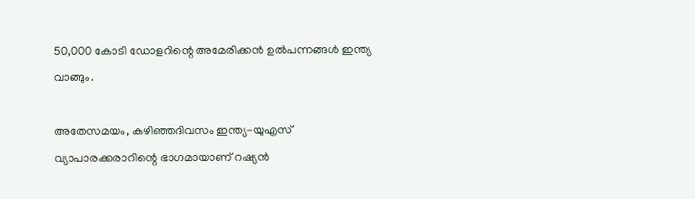50,000 കോടി ഡോളറിന്റെ അമേരിക്കൻ ഉൽപന്നങ്ങൾ ഇന്ത്യ വാങ്ങും.

അതേസമയം, കഴിഞ്ഞദിവസം ഇന്ത്യ-യുഎസ് വ്യാപാരക്കരാറിന്റെ ഭാഗമായാണ് റഷ്യൻ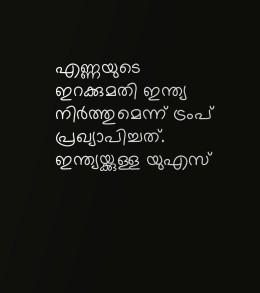എണ്ണയുടെ ഇറക്കുമതി ഇന്ത്യ നിർത്തുമെന്ന് ട്രംപ് പ്രഖ്യാപിച്ചത്. ഇന്ത്യയ്ക്കുള്ള യുഎസ്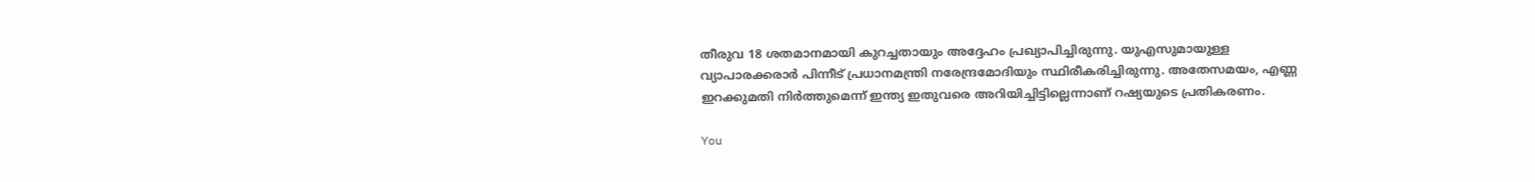തീരുവ 18 ശതമാനമായി കുറച്ചതായും അദ്ദേഹം പ്രഖ്യാപിച്ചിരുന്നു. യുഎസുമായുള്ള വ്യാപാരക്കരാർ പിന്നീട് പ്രധാനമന്ത്രി നരേന്ദ്രമോദിയും സ്ഥിരീകരിച്ചിരുന്നു. അതേസമയം, എണ്ണ ഇറക്കുമതി നിർത്തുമെന്ന് ഇന്ത്യ ഇതുവരെ അറിയിച്ചിട്ടില്ലെന്നാണ് റഷ്യയുടെ പ്രതികരണം.

You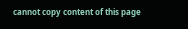cannot copy content of this page